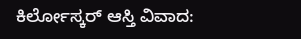ಕಿರ್ಲೋಸ್ಕರ್ ಆಸ್ತಿ ವಿವಾದ: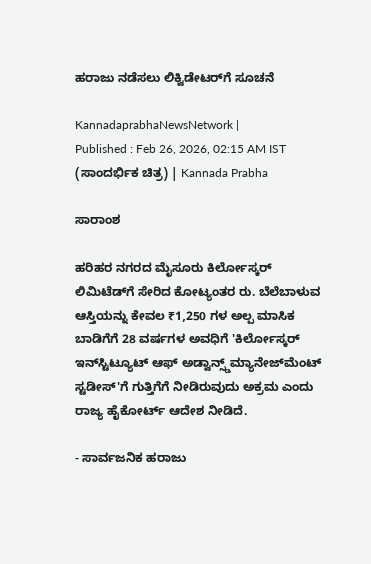ಹರಾಜು ನಡೆಸಲು ಲಿಕ್ವಿಡೇಟರ್‌ಗೆ ಸೂಚನೆ

KannadaprabhaNewsNetwork |
Published : Feb 26, 2026, 02:15 AM IST
(ಸಾಂದರ್ಭಿಕ ಚಿತ್ರ) | Kannada Prabha

ಸಾರಾಂಶ

ಹರಿಹರ ನಗರದ ಮೈಸೂರು ಕಿರ್ಲೋಸ್ಕರ್ ಲಿಮಿಟೆಡ್‌ಗೆ ಸೇರಿದ ಕೋಟ್ಯಂತರ ರು. ಬೆಲೆಬಾಳುವ ಆಸ್ತಿಯನ್ನು ಕೇವಲ ₹1,250 ಗಳ ಅಲ್ಪ ಮಾಸಿಕ ಬಾಡಿಗೆಗೆ 28 ವರ್ಷಗಳ ಅವಧಿಗೆ 'ಕಿರ್ಲೋಸ್ಕರ್ ಇನ್‌ಸ್ಟಿಟ್ಯೂಟ್ ಆಫ್ ಅಡ್ವಾನ್ಸ್ಡ್‌ಮ್ಯಾನೇಜ್‌ಮೆಂಟ್ ಸ್ಟಡೀಸ್'ಗೆ ಗುತ್ತಿಗೆಗೆ ನೀಡಿರುವುದು ಅಕ್ರಮ ಎಂದು ರಾಜ್ಯ ಹೈಕೋರ್ಟ್‌ ಆದೇಶ ನೀಡಿದೆ.

- ಸಾರ್ವಜನಿಕ ಹರಾಜು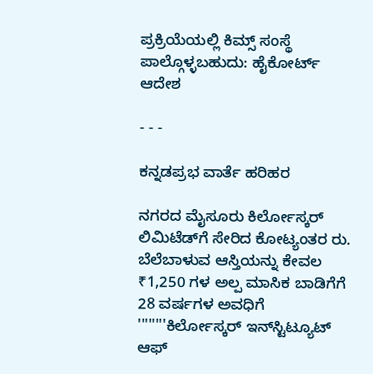ಪ್ರಕ್ರಿಯೆಯಲ್ಲಿ ಕಿಮ್ಸ್ ಸಂಸ್ಥೆ ಪಾಲ್ಗೊಳ್ಳಬಹುದು: ಹೈಕೋರ್ಟ್‌ ಆದೇಶ

- - -

ಕನ್ನಡಪ್ರಭ ವಾರ್ತೆ ಹರಿಹರ

ನಗರದ ಮೈಸೂರು ಕಿರ್ಲೋಸ್ಕರ್ ಲಿಮಿಟೆಡ್‌ಗೆ ಸೇರಿದ ಕೋಟ್ಯಂತರ ರು. ಬೆಲೆಬಾಳುವ ಆಸ್ತಿಯನ್ನು ಕೇವಲ ₹1,250 ಗಳ ಅಲ್ಪ ಮಾಸಿಕ ಬಾಡಿಗೆಗೆ 28 ವರ್ಷಗಳ ಅವಧಿಗೆ ''''''''ಕಿರ್ಲೋಸ್ಕರ್ ಇನ್‌ಸ್ಟಿಟ್ಯೂಟ್ ಆಫ್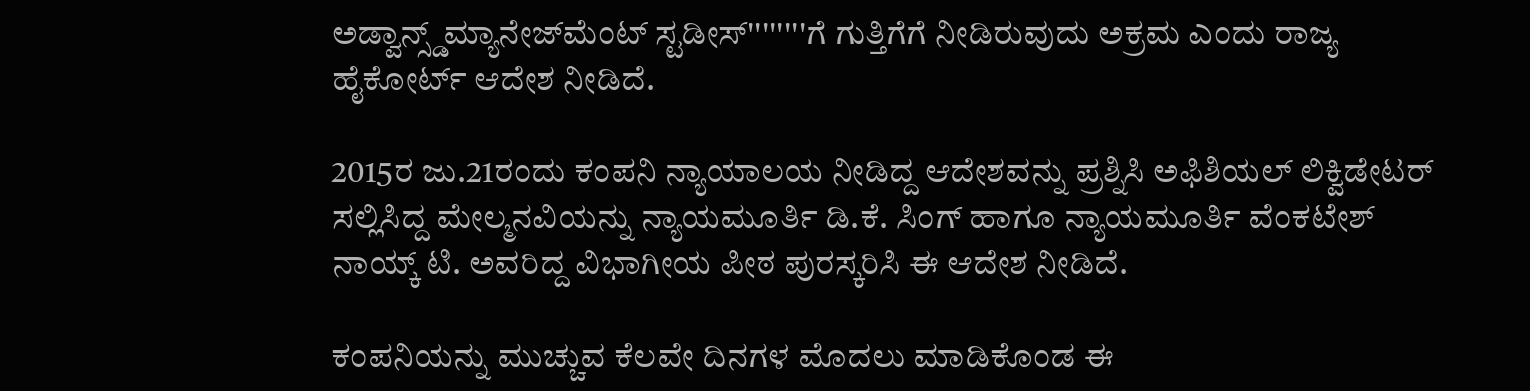ಅಡ್ವಾನ್ಸ್ಡ್‌ಮ್ಯಾನೇಜ್‌ಮೆಂಟ್ ಸ್ಟಡೀಸ್''''''''ಗೆ ಗುತ್ತಿಗೆಗೆ ನೀಡಿರುವುದು ಅಕ್ರಮ ಎಂದು ರಾಜ್ಯ ಹೈಕೋರ್ಟ್‌ ಆದೇಶ ನೀಡಿದೆ.

2015ರ ಜು.21ರಂದು ಕಂಪನಿ ನ್ಯಾಯಾಲಯ ನೀಡಿದ್ದ ಆದೇಶವನ್ನು ಪ್ರಶ್ನಿಸಿ ಅಫಿಶಿಯಲ್ ಲಿಕ್ವಿಡೇಟರ್ ಸಲ್ಲಿಸಿದ್ದ ಮೇಲ್ಮನವಿಯನ್ನು ನ್ಯಾಯಮೂರ್ತಿ ಡಿ.ಕೆ. ಸಿಂಗ್ ಹಾಗೂ ನ್ಯಾಯಮೂರ್ತಿ ವೆಂಕಟೇಶ್ ನಾಯ್ಕ್ ಟಿ. ಅವರಿದ್ದ ವಿಭಾಗೀಯ ಪೀಠ ಪುರಸ್ಕರಿಸಿ ಈ ಆದೇಶ ನೀಡಿದೆ.

ಕಂಪನಿಯನ್ನು ಮುಚ್ಚುವ ಕೆಲವೇ ದಿನಗಳ ಮೊದಲು ಮಾಡಿಕೊಂಡ ಈ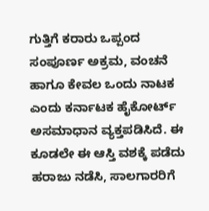ಗುತ್ತಿಗೆ ಕರಾರು ಒಪ್ಪಂದ ಸಂಪೂರ್ಣ ಅಕ್ರಮ, ವಂಚನೆ ಹಾಗೂ ಕೇವಲ ಒಂದು ನಾಟಕ ಎಂದು ಕರ್ನಾಟಕ ಹೈಕೋರ್ಟ್ ಅಸಮಾಧಾನ ವ್ಯಕ್ತಪಡಿಸಿದೆ. ಈ ಕೂಡಲೇ ಈ ಆಸ್ತಿ ವಶಕ್ಕೆ ಪಡೆದು ಹರಾಜು ನಡೆಸಿ, ಸಾಲಗಾರರಿಗೆ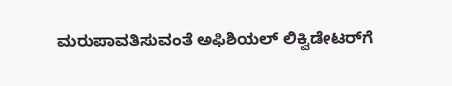ಮರುಪಾವತಿಸುವಂತೆ ಅಫಿಶಿಯಲ್‌ ಲಿಕ್ವಿಡೇಟರ್‌ಗೆ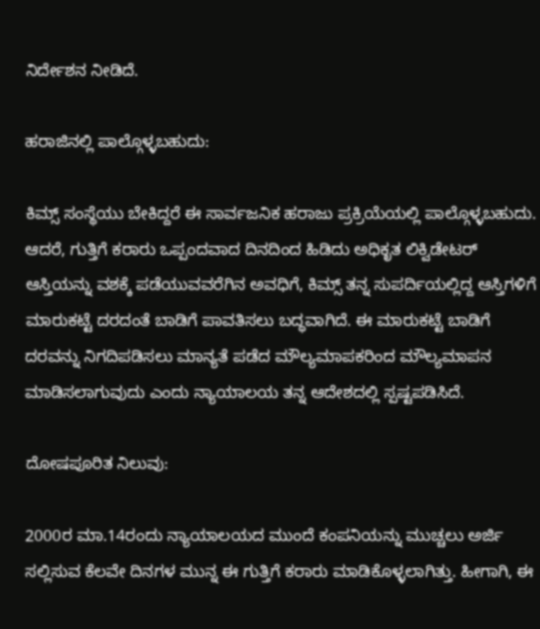ನಿರ್ದೇಶನ ನೀಡಿದೆ.

ಹರಾಜಿನಲ್ಲಿ ಪಾಲ್ಗೊಳ್ಳಬಹುದು:

ಕಿಮ್ಸ್ ಸಂಸ್ಥೆಯು ಬೇಕಿದ್ದರೆ ಈ ಸಾರ್ವಜನಿಕ ಹರಾಜು ಪ್ರಕ್ರಿಯೆಯಲ್ಲಿ ಪಾಲ್ಗೊಳ್ಳಬಹುದು. ಆದರೆ, ಗುತ್ತಿಗೆ ಕರಾರು ಒಪ್ಪಂದವಾದ ದಿನದಿಂದ ಹಿಡಿದು ಅಧಿಕೃತ ಲಿಕ್ವಿಡೇಟರ್ ಆಸ್ತಿಯನ್ನು ವಶಕ್ಕೆ ಪಡೆಯುವವರೆಗಿನ ಅವಧಿಗೆ, ಕಿಮ್ಸ್ ತನ್ನ ಸುಪರ್ದಿಯಲ್ಲಿದ್ದ ಆಸ್ತಿಗಳಿಗೆ ಮಾರುಕಟ್ಟೆ ದರದಂತೆ ಬಾಡಿಗೆ ಪಾವತಿಸಲು ಬದ್ಧವಾಗಿದೆ. ಈ ಮಾರುಕಟ್ಟೆ ಬಾಡಿಗೆ ದರವನ್ನು ನಿಗದಿಪಡಿಸಲು ಮಾನ್ಯತೆ ಪಡೆದ ಮೌಲ್ಯಮಾಪಕರಿಂದ ಮೌಲ್ಯಮಾಪನ ಮಾಡಿಸಲಾಗುವುದು ಎಂದು ನ್ಯಾಯಾಲಯ ತನ್ನ ಆದೇಶದಲ್ಲಿ ಸ್ಪಷ್ಟಪಡಿಸಿದೆ.

ದೋಷಪೂರಿತ ನಿಲುವು:

2000ರ ಮಾ.14ರಂದು ನ್ಯಾಯಾಲಯದ ಮುಂದೆ ಕಂಪನಿಯನ್ನು ಮುಚ್ಚಲು ಅರ್ಜಿ ಸಲ್ಲಿಸುವ ಕೆಲವೇ ದಿನಗಳ ಮುನ್ನ ಈ ಗುತ್ತಿಗೆ ಕರಾರು ಮಾಡಿಕೊಳ್ಳಲಾಗಿತ್ತು. ಹೀಗಾಗಿ, ಈ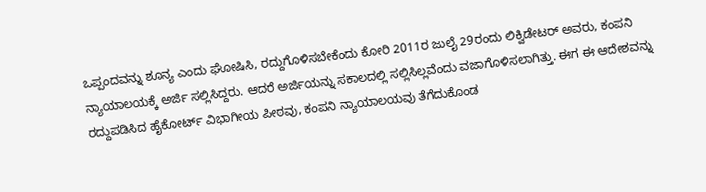ಒಪ್ಪಂದವನ್ನು ಶೂನ್ಯ ಎಂದು ಘೋಷಿಸಿ, ರದ್ದುಗೊಳಿಸಬೇಕೆಂದು ಕೋರಿ 2011ರ ಜುಲೈ 29ರಂದು ಲಿಕ್ವಿಡೇಟರ್ ಅವರು, ಕಂಪನಿ ನ್ಯಾಯಾಲಯಕ್ಕೆ ಅರ್ಜಿ ಸಲ್ಲಿಸಿದ್ದರು. ಆದರೆ ಅರ್ಜಿಯನ್ನು ಸಕಾಲದಲ್ಲಿ ಸಲ್ಲಿಸಿಲ್ಲವೆಂದು ವಜಾಗೊಳಿಸಲಾಗಿತ್ತು. ಈಗ ಈ ಆದೇಶವನ್ನು ರದ್ದುಪಡಿಸಿದ ಹೈಕೋರ್ಟ್ ವಿಭಾಗೀಯ ಪೀಠವು, ಕಂಪನಿ ನ್ಯಾಯಾಲಯವು ತೆಗೆದುಕೊಂಡ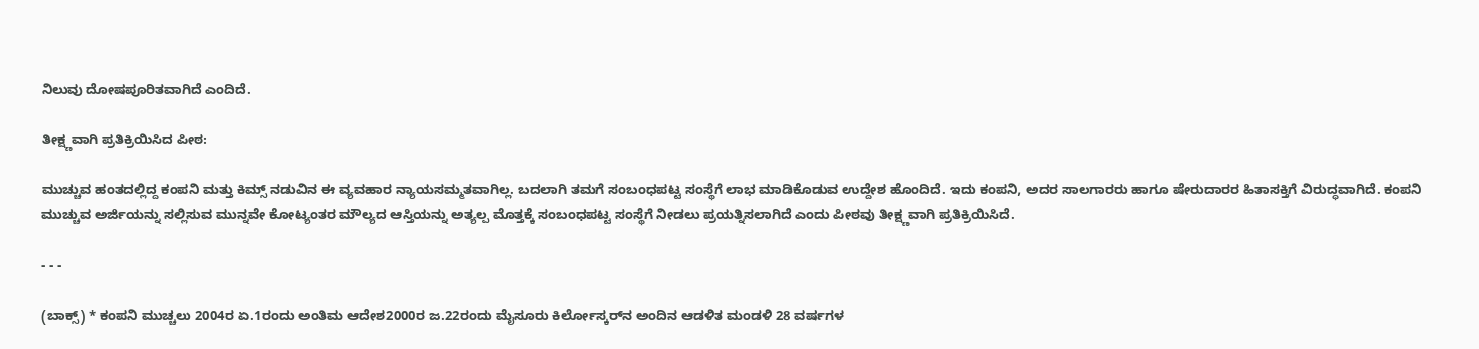ನಿಲುವು ದೋಷಪೂರಿತವಾಗಿದೆ ಎಂದಿದೆ.

ತೀಕ್ಷ್ಣವಾಗಿ ಪ್ರತಿಕ್ರಿಯಿಸಿದ ಪೀಠ:

ಮುಚ್ಚುವ ಹಂತದಲ್ಲಿದ್ದ ಕಂಪನಿ ಮತ್ತು ಕಿಮ್ಸ್ ನಡುವಿನ ಈ ವ್ಯವಹಾರ ನ್ಯಾಯಸಮ್ಮತವಾಗಿಲ್ಲ. ಬದಲಾಗಿ ತಮಗೆ ಸಂಬಂಧಪಟ್ಟ ಸಂಸ್ಥೆಗೆ ಲಾಭ ಮಾಡಿಕೊಡುವ ಉದ್ದೇಶ ಹೊಂದಿದೆ. ಇದು ಕಂಪನಿ, ಅದರ ಸಾಲಗಾರರು ಹಾಗೂ ಷೇರುದಾರರ ಹಿತಾಸಕ್ತಿಗೆ ವಿರುದ್ಧವಾಗಿದೆ. ಕಂಪನಿ ಮುಚ್ಚುವ ಅರ್ಜಿಯನ್ನು ಸಲ್ಲಿಸುವ ಮುನ್ನವೇ ಕೋಟ್ಯಂತರ ಮೌಲ್ಯದ ಆಸ್ತಿಯನ್ನು ಅತ್ಯಲ್ಪ ಮೊತ್ತಕ್ಕೆ ಸಂಬಂಧಪಟ್ಟ ಸಂಸ್ಥೆಗೆ ನೀಡಲು ಪ್ರಯತ್ನಿಸಲಾಗಿದೆ ಎಂದು ಪೀಠವು ತೀಕ್ಷ್ಣವಾಗಿ ಪ್ರತಿಕ್ರಿಯಿಸಿದೆ.

- - -

(ಬಾಕ್ಸ್‌) * ಕಂಪನಿ ಮುಚ್ಚಲು 2004ರ ಏ.1ರಂದು ಅಂತಿಮ ಆದೇಶ2000ರ ಜ.22ರಂದು ಮೈಸೂರು ಕಿರ್ಲೋಸ್ಕರ್‌ನ ಅಂದಿನ ಆಡಳಿತ ಮಂಡಳಿ 28 ವರ್ಷಗಳ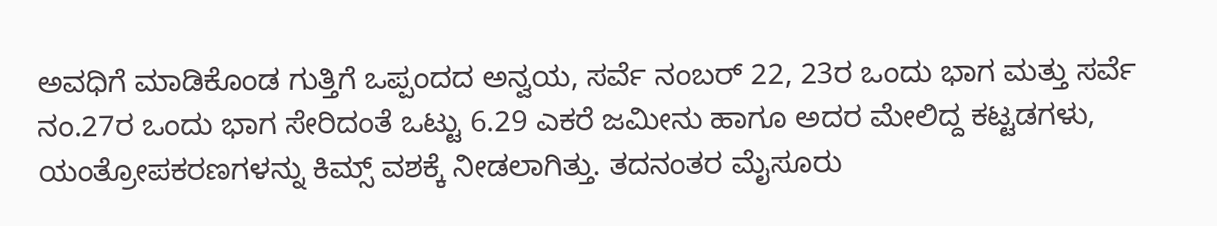ಅವಧಿಗೆ ಮಾಡಿಕೊಂಡ ಗುತ್ತಿಗೆ ಒಪ್ಪಂದದ ಅನ್ವಯ, ಸರ್ವೆ ನಂಬರ್ 22, 23ರ ಒಂದು ಭಾಗ ಮತ್ತು ಸರ್ವೆ ನಂ.27ರ ಒಂದು ಭಾಗ ಸೇರಿದಂತೆ ಒಟ್ಟು 6.29 ಎಕರೆ ಜಮೀನು ಹಾಗೂ ಅದರ ಮೇಲಿದ್ದ ಕಟ್ಟಡಗಳು, ಯಂತ್ರೋಪಕರಣಗಳನ್ನು ಕಿಮ್ಸ್‌ ವಶಕ್ಕೆ ನೀಡಲಾಗಿತ್ತು. ತದನಂತರ ಮೈಸೂರು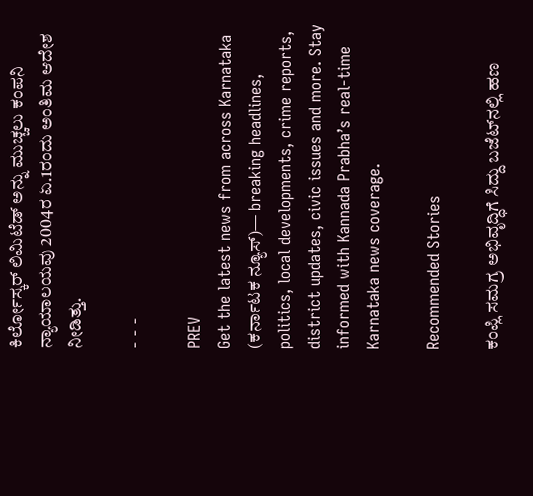ಕಿರ್ಲೋಸ್ಕರ್ ಲಿಮಿಟೆಡ್ ಅನ್ನು ಮುಚ್ಚಲು ಕಂಪನಿ ನ್ಯಾಯಾಲಯವು 2004ರ ಏ.1ರಂದು ಅಂತಿಮ ಆದೇಶ ನೀಡಿತ್ತು.

- - -

PREV
Get the latest news from across Karnataka (ಕರ್ನಾಟಕ ನ್ಯೂಸ್)— breaking headlines, politics, local developments, crime reports, district updates, civic issues and more. Stay informed with Kannada Prabha’s real‑time Karnataka news coverage.

Recommended Stories

ಕಂಪ್ಲಿ ಸಮಗ್ರ ಅಭಿವೃದ್ಧಿಗೆ ಸಿದ್ದು ಬಜೆಟ್‌ನಲ್ಲಿ ಹಣ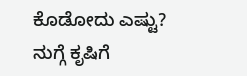ಕೊಡೋದು ಎಷ್ಟು?
ನುಗ್ಗೆ ಕೃಷಿಗೆ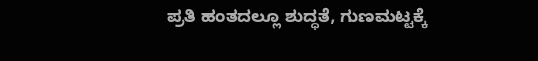ಪ್ರತಿ ಹಂತದಲ್ಲೂ ಶುದ್ಧತೆ, ಗುಣಮಟ್ಟಕ್ಕೆ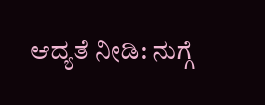ಆದ್ಯತೆ ನೀಡಿ: ನುಗ್ಗೆ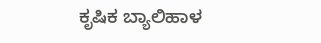ಕೃಷಿಕ ಬ್ಯಾಲಿಹಾಳ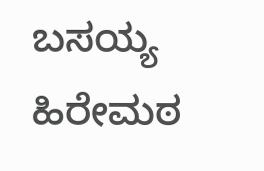ಬಸಯ್ಯ ಹಿರೇಮಠ